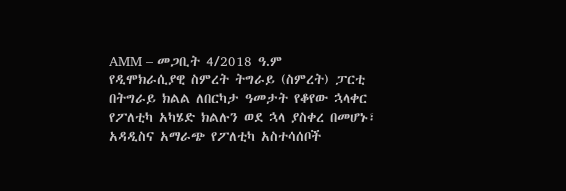AMM – መጋቢት 4/2018 ዓ.ም
የዲሞክራሲያዊ ስምረት ትግራይ (ስምረት) ፓርቲ በትግራይ ክልል ለበርካታ ዓመታት የቆየው ኋላቀር የፖለቲካ አካሄድ ክልሉን ወደ ኋላ ያስቀረ በመሆኑ፣ አዳዲስና አማራጭ የፖለቲካ አስተሳሰቦች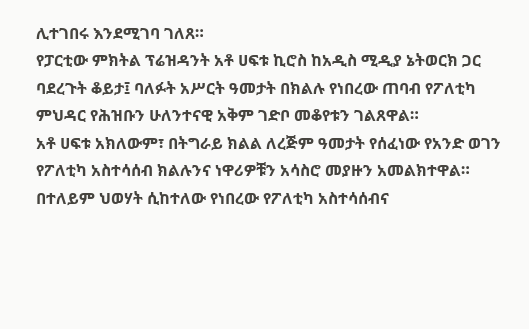ሊተገበሩ እንደሚገባ ገለጸ።
የፓርቲው ምክትል ፕሬዝዳንት አቶ ሀፍቱ ኪሮስ ከአዲስ ሚዲያ ኔትወርክ ጋር ባደረጉት ቆይታ፤ ባለፉት አሥርት ዓመታት በክልሉ የነበረው ጠባብ የፖለቲካ ምህዳር የሕዝቡን ሁለንተናዊ አቅም ገድቦ መቆየቱን ገልጸዋል።
አቶ ሀፍቱ አክለውም፣ በትግራይ ክልል ለረጅም ዓመታት የሰፈነው የአንድ ወገን የፖለቲካ አስተሳሰብ ክልሉንና ነዋሪዎቹን አሳስሮ መያዙን አመልክተዋል።
በተለይም ህወሃት ሲከተለው የነበረው የፖለቲካ አስተሳሰብና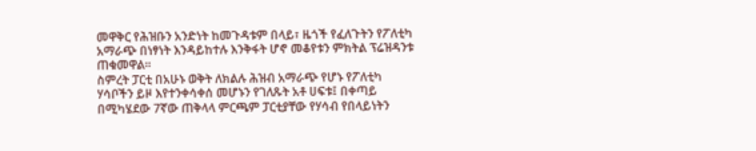መዋቅር የሕዝቡን አንድነት ከመጉዳቱም በላይ፣ ዜጎች የፈለጉትን የፖለቲካ አማራጭ በነፃነት እንዳይከተሉ እንቅፋት ሆኖ መቆየቱን ምክትል ፕሬዝዳንቱ ጠቁመዋል።
ስምረት ፓርቲ በአሁኑ ወቅት ለክልሉ ሕዝብ አማራጭ የሆኑ የፖለቲካ ሃሳቦችን ይዞ እየተንቀሳቀሰ መሆኑን የገለጹት አቶ ሀፍቱ፤ በቀጣይ በሚካሄደው 7ኛው ጠቅላላ ምርጫም ፓርቲያቸው የሃሳብ የበላይነትን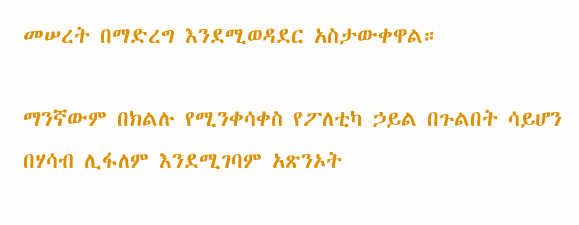መሠረት በማድረግ እንደሚወዳደር አስታውቀዋል።

ማንኛውም በክልሉ የሚንቀሳቀስ የፖለቲካ ኃይል በጉልበት ሳይሆን በሃሳብ ሊፋለም እንደሚገባም አጽንኦት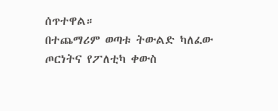ሰጥተዋል።
በተጨማሪም ወጣቱ ትውልድ ካለፈው ጦርነትና የፖለቲካ ቀውስ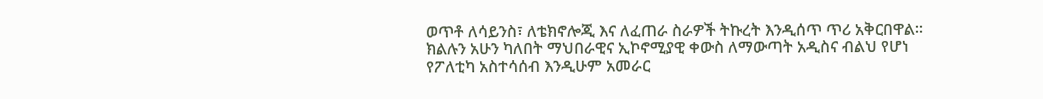ወጥቶ ለሳይንስ፣ ለቴክኖሎጂ እና ለፈጠራ ስራዎች ትኩረት እንዲሰጥ ጥሪ አቅርበዋል።
ክልሉን አሁን ካለበት ማህበራዊና ኢኮኖሚያዊ ቀውስ ለማውጣት አዲስና ብልህ የሆነ የፖለቲካ አስተሳሰብ እንዲሁም አመራር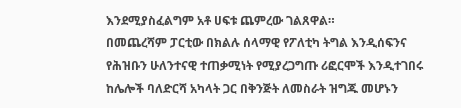እንደሚያስፈልግም አቶ ሀፍቱ ጨምረው ገልጸዋል።
በመጨረሻም ፓርቲው በክልሉ ሰላማዊ የፖለቲካ ትግል እንዲሰፍንና የሕዝቡን ሁለንተናዊ ተጠቃሚነት የሚያረጋግጡ ሪፎርሞች እንዲተገበሩ ከሌሎች ባለድርሻ አካላት ጋር በቅንጅት ለመስራት ዝግጁ መሆኑን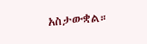አስታውቋል።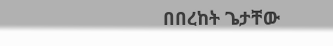በበረከት ጌታቸው